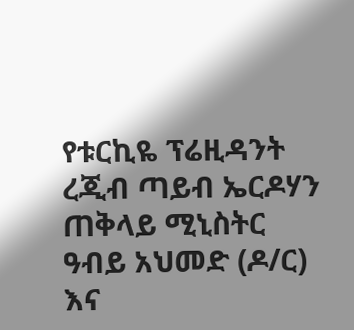የቱርኪዬ ፕሬዚዳንት ረጂብ ጣይብ ኤርዶሃን ጠቅላይ ሚኒስትር ዓብይ አህመድ (ዶ/ር) እና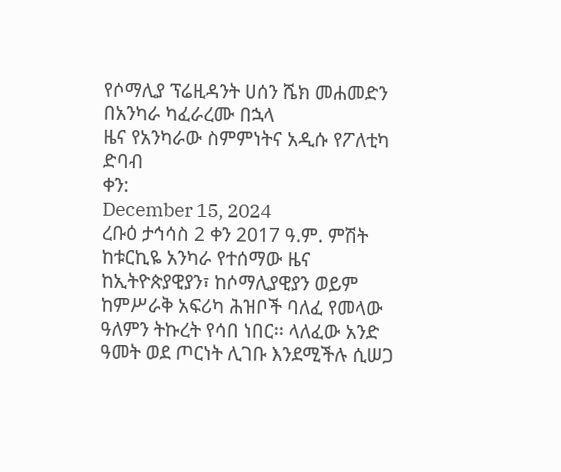የሶማሊያ ፕሬዚዳንት ሀሰን ሼክ መሐመድን በአንካራ ካፈራረሙ በኋላ
ዜና የአንካራው ስምምነትና አዲሱ የፖለቲካ ድባብ
ቀን:
December 15, 2024
ረቡዕ ታኅሳስ 2 ቀን 2017 ዓ.ም. ምሽት ከቱርኪዬ አንካራ የተሰማው ዜና ከኢትዮጵያዊያን፣ ከሶማሊያዊያን ወይም ከምሥራቅ አፍሪካ ሕዝቦች ባለፈ የመላው ዓለምን ትኩረት የሳበ ነበር፡፡ ላለፈው አንድ ዓመት ወደ ጦርነት ሊገቡ እንደሚችሉ ሲሠጋ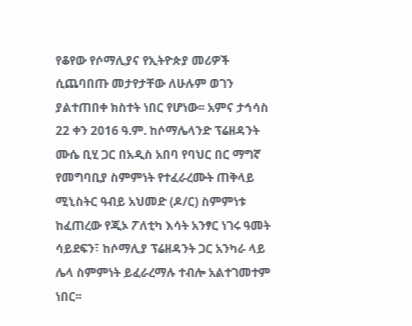የቆየው የሶማሊያና የኢትዮጵያ መሪዎች ሲጨባበጡ መታየታቸው ለሁሉም ወገን ያልተጠበቀ ክስተት ነበር የሆነው፡፡ አምና ታኅሳስ 22 ቀን 2016 ዓ.ም. ከሶማሌላንድ ፕሬዘዳንት ሙሴ ቢሂ ጋር በአዲስ አበባ የባህር በር ማግኛ የመግባቢያ ስምምነት የተፈራረሙት ጠቅላይ ሚኒስትር ዓብይ አህመድ (ዶ/ር) ስምምነቱ ከፈጠረው የጂኦ ፖለቲካ እሳት አንፃር ነገሩ ዓመት ሳይደፍን፣ ከሶማሊያ ፕሬዘዳንት ጋር አንካራ ላይ ሌላ ስምምነት ይፈራረማሉ ተብሎ አልተገመተም ነበር፡፡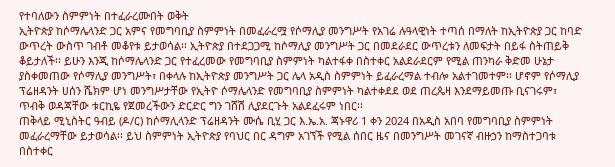የተባለውን ስምምነት በተፈራረሙበት ወቅት
ኢትዮጵያ ከሶማሌላንድ ጋር አምና የመግባቢያ ስምምነት በመፈራረሟ የሶማሊያ መንግሥት የአገሬ ሉዓላዊነት ተጣሰ በማለት ከኢትዮጵያ ጋር ከባድ ውጥረት ውስጥ ገብቶ መቆየቱ ይታወሳል፡፡ ኢትዮጵያ በተደጋጋሚ ከሶማሊያ መንግሥት ጋር በመደራደር ውጥረቱን ለመፍታት በይፋ ስትጠይቅ ቆይታለች፡፡ ይሁን እንጂ ከሶማሌላንድ ጋር የተፈረመው የመግባቢያ ስምምነት ካልተፋቀ በስተቀር አልደራደርም የሚል ጠንካራ ቅድመ ሁኔታ ያስቀመጠው የሶማሊያ መንግሥት፣ በቀላሉ ከኢትዮጵያ መንግሥት ጋር ሌላ አዲስ ስምምነት ይፈራረማል ተብሎ አልተገመተም፡፡ ሆኖም የሶማሊያ ፕሬዘዳንት ሀሰን ሼክም ሆነ መንግሥታቸው የኢትዮ ሶማሌላንድ የመግባቢያ ስምምነት ካልተቀደደ ወደ ጠረጴዛ እንደማይመጡ ቢናገሩም፣ ጥብቅ ወዳጃቸው ቱርኪዬ የጀመረችውን ድርድር ግን ገሸሽ ሊያደርጉት አልደፈሩም ነበር፡፡
ጠቅላይ ሚኒስትር ዓብይ (ዶ/ር) ከሶማሊላንድ ፕሬዘዳንት ሙሴ ቢሂ ጋር እ.ኤ.አ. ጃኑዋሪ 1 ቀን 2024 በአዲስ አበባ የመግባቢያ ስምምነት መፈራረማቸው ይታወሳል፡፡ ይህ ስምምነት ኢትዮጵያ የባህር በር ዳግም አገኘች የሚል ሰበር ዜና በመንግሥት መገናኛ ብዙኃን ከማስተጋባቱ በስተቀር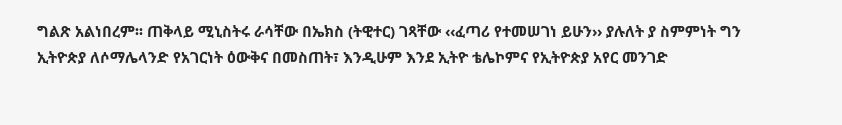ግልጽ አልነበረም፡፡ ጠቅላይ ሚኒስትሩ ራሳቸው በኤክስ (ትዊተር) ገጻቸው ‹‹ፈጣሪ የተመሠገነ ይሁን›› ያሉለት ያ ስምምነት ግን ኢትዮጵያ ለሶማሌላንድ የአገርነት ዕውቅና በመስጠት፣ እንዲሁም እንደ ኢትዮ ቴሌኮምና የኢትዮጵያ አየር መንገድ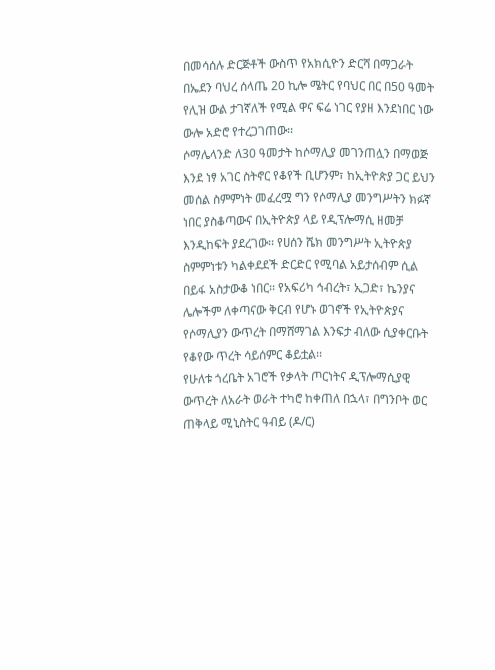በመሳሰሉ ድርጅቶች ውስጥ የአክሲዮን ድርሻ በማጋራት በኤደን ባህረ ሰላጤ 20 ኪሎ ሜትር የባህር በር በ50 ዓመት የሊዝ ውል ታገኛለች የሚል ዋና ፍሬ ነገር የያዘ እንደነበር ነው ውሎ አድሮ የተረጋገጠው፡፡
ሶማሌላንድ ለ30 ዓመታት ከሶማሊያ መገንጠሏን በማወጅ እንደ ነፃ አገር ስትኖር የቆየች ቢሆንም፣ ከኢትዮጵያ ጋር ይህን መሰል ስምምነት መፈረሟ ግን የሶማሊያ መንግሥትን ክፉኛ ነበር ያስቆጣውና በኢትዮጵያ ላይ የዲፕሎማሲ ዘመቻ እንዲከፍት ያደረገው፡፡ የሀሰን ሼክ መንግሥት ኢትዮጵያ ስምምነቱን ካልቀደደች ድርድር የሚባል አይታሰብም ሲል በይፋ አስታውቆ ነበር፡፡ የአፍሪካ ኅብረት፣ ኢጋድ፣ ኬንያና ሌሎችም ለቀጣናው ቅርብ የሆኑ ወገኖች የኢትዮጵያና የሶማሊያን ውጥረት በማሸማገል እንፍታ ብለው ሲያቀርቡት የቆየው ጥረት ሳይሰምር ቆይቷል፡፡
የሁለቱ ጎረቤት አገሮች የቃላት ጦርነትና ዲፕሎማሲያዊ ውጥረት ለአራት ወራት ተካሮ ከቀጠለ በኋላ፣ በግንቦት ወር ጠቅላይ ሚኒስትር ዓብይ (ዶ/ር)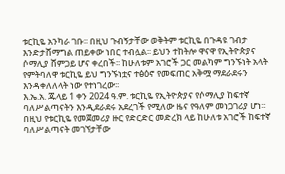ቱርኪዬ አንካራ ገቡ፡፡ በዚህ ጉብኝታቸው ወቅትም ቱርኪዬ በጉዳዩ ገብታ እንድታሸማግል ጠይቀው ነበር ተብሏል፡፡ ይህን ተከትሎ ዋናዋ የኢትዮጵያና ሶማሊያ ሸምጋይ ሆና ቀረበች፡፡ ከሁለቱም አገሮች ጋር መልካም ግንኙነት አላት የምትባለዋ ቱርኪዬ ይህ ግንኙነቷና ተፅዕኖ የመፍጠር አቅሟ ማደራደሩን እንዳቀለለላት ነው የተነገረው፡፡
እ.ኤ.አ. ጁላይ 1 ቀን 2024 ዓ.ም. ቱርኪዬ የኢትዮጵያና የሶማሊያ ከፍተኛ ባለሥልጣናትን እንዲደራደሩ አደረገች የሚለው ዜና የዓለም መነጋገሪያ ሆነ፡፡ በዚህ የቱርኪዬ የመጀመሪያ ዙር የድርድር መድረክ ላይ ከሁለቱ አገሮች ከፍተኛ ባለሥልጣናት መገኘታቸው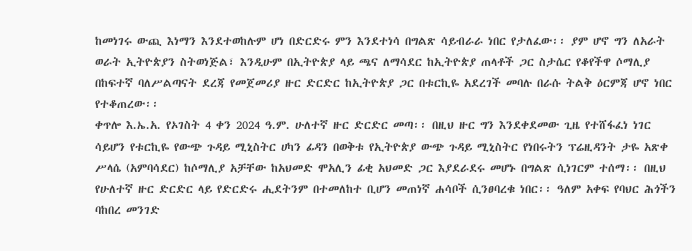ከመነገሩ ውጪ እነማን እንደተወከሉም ሆነ በድርድሩ ምን እንደተነሳ በግልጽ ሳይብራራ ነበር የታለፈው፡፡ ያም ሆኖ ግን ለአራት ወራት ኢትዮጵያን ስትወነጅል፣ እንዲሁም በኢትዮጵያ ላይ ጫና ለማሳደር ከኢትዮጵያ ጠላቶች ጋር ስታሴር የቆየችዋ ሶማሊያ በከፍተኛ ባለሥልጣናት ደረጃ የመጀመሪያ ዙር ድርድር ከኢትዮጵያ ጋር በቱርኪዬ አደረገች መባሉ በራሱ ትልቅ ዕርምጃ ሆኖ ነበር የተቆጠረው፡፡
ቀጥሎ እ.ኤ.አ. የኦገስት 4 ቀን 2024 ዓ.ም. ሁለተኛ ዙር ድርድር መጣ፡፡ በዚህ ዙር ግን እንደቀደመው ጊዜ የተሸፋፈነ ነገር ሳይሆን የቱርኪዬ የውጭ ጉዳይ ሚኒስትር ሀካን ፊዳን በወቅቱ የኢትዮጵያ ውጭ ጉዳይ ሚኒስትር የነበሩትን ፕሬዚዳንት ታዬ አጽቀ ሥላሴ (አምባሳደር) ከሶማሊያ አቻቸው ከአህመድ ሞአሊን ፊቂ አህመድ ጋር እያደራደሩ መሆኑ በግልጽ ሲነገርም ተሰማ፡፡ በዚህ የሁለተኛ ዙር ድርድር ላይ የድርድሩ ሒደትንም በተመለከተ ቢሆን መጠነኛ ሐሳቦች ሲንፀባረቁ ነበር፡፡ ዓለም አቀፍ የባህር ሕጎችን ባከበረ መንገድ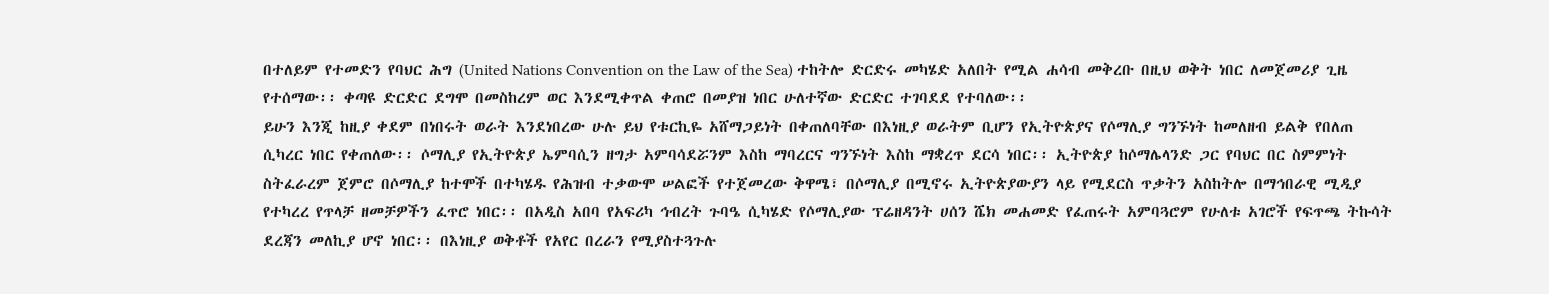በተለይም የተመድን የባህር ሕግ (United Nations Convention on the Law of the Sea) ተከትሎ ድርድሩ መካሄድ አለበት የሚል ሐሳብ መቅረቡ በዚህ ወቅት ነበር ለመጀመሪያ ጊዜ የተሰማው፡፡ ቀጣዩ ድርድር ደግሞ በመስከረም ወር እንደሚቀጥል ቀጠሮ በመያዝ ነበር ሁለተኛው ድርድር ተገባደደ የተባለው፡፡
ይሁን እንጂ ከዚያ ቀደም በነበሩት ወራት እንደነበረው ሁሉ ይህ የቱርኪዬ አሸማጋይነት በቀጠለባቸው በእነዚያ ወራትም ቢሆን የኢትዮጵያና የሶማሊያ ግንኙነት ከመለዘብ ይልቅ የበለጠ ሲካረር ነበር የቀጠለው፡፡ ሶማሊያ የኢትዮጵያ ኤምባሲን ዘግታ አምባሳደሯንም እስከ ማባረርና ግንኙነት እስከ ማቋረጥ ደርሳ ነበር፡፡ ኢትዮጵያ ከሶማሌላንድ ጋር የባህር በር ስምምነት ስትፈራረም ጀምሮ በሶማሊያ ከተሞች በተካሄዱ የሕዝብ ተቃውሞ ሠልፎች የተጀመረው ቅዋሜ፣ በሶማሊያ በሚኖሩ ኢትዮጵያውያን ላይ የሚደርስ ጥቃትን አስከትሎ በማኅበራዊ ሚዲያ የተካረረ የጥላቻ ዘመቻዎችን ፈጥሮ ነበር፡፡ በአዲስ አበባ የአፍሪካ ኅብረት ጉባዔ ሲካሄድ የሶማሊያው ፕሬዘዳንት ሀሰን ሼክ መሐመድ የፈጠሩት አምባጓሮም የሁለቱ አገሮች የፍጥጫ ትኩሳት ደረጃን መለኪያ ሆኖ ነበር፡፡ በእነዚያ ወቅቶች የአየር በረራን የሚያስተጓጉሉ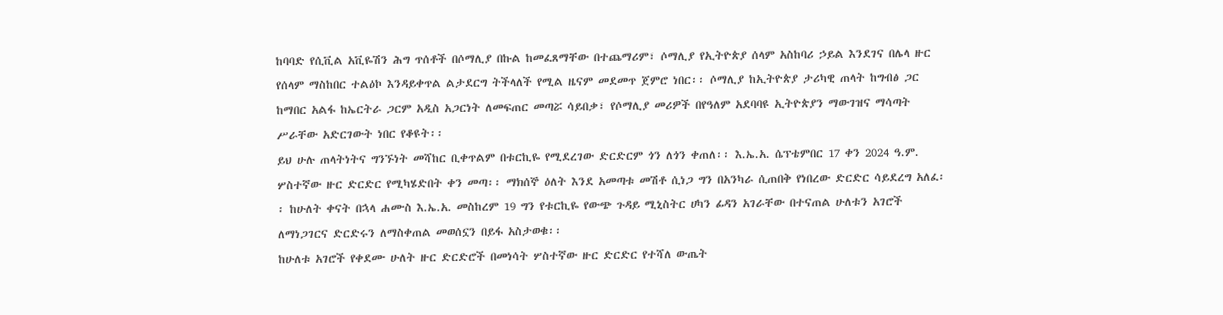ከባባድ የሲቪል አቪዬሽን ሕግ ጥሰቶች በሶማሊያ በኩል ከመፈጸማቸው በተጨማሪም፣ ሶማሊያ የኢትዮጵያ ሰላም አስከባሪ ኃይል እንደገና በሌላ ዙር የሰላም ማስከበር ተልዕኮ እንዳይቀጥል ልታደርግ ትችላለች የሚል ዜናም መደመጥ ጀምሮ ነበር፡፡ ሶማሊያ ከኢትዮጵያ ታሪካዊ ጠላት ከግብፅ ጋር ከማበር አልፋ ከኤርትራ ጋርም አዲስ አጋርነት ለመፍጠር መጣሯ ሳይበቃ፣ የሶማሊያ መሪዎች በየዓለም አደባባዩ ኢትዮጵያን ማውገዝና ማሳጣት ሥራቸው አድርገውት ነበር የቆዩት፡፡
ይህ ሁሉ ጠላትነትና ግንኙነት መሻከር ቢቀጥልም በቱርኪዬ የሚደረገው ድርድርም ጎን ለጎን ቀጠለ፡፡ እ.ኤ.አ. ሴፕቴምበር 17 ቀን 2024 ዓ.ም. ሦስተኛው ዙር ድርድር የሚካሄድበት ቀን መጣ፡፡ ማክሰኞ ዕለት እንደ አመጣቱ መሽቶ ሲነጋ ግን በአንካራ ሲጠበቅ የነበረው ድርድር ሳይደረግ አለፈ፡፡ ከሁለት ቀናት በኋላ ሐሙስ እ.ኤ.አ. መስከረም 19 ግን የቱርኪዬ የውጭ ጉዳይ ሚኒስትር ሀካን ፊዳን አገራቸው በተናጠል ሁለቱን አገሮች ለማነጋገርና ድርድሩን ለማስቀጠል መወሰኗን በይፋ አስታወቁ፡፡
ከሁለቱ አገሮች የቀደሙ ሁለት ዙር ድርድሮች በመነሳት ሦስተኛው ዙር ድርድር የተሻለ ውጤት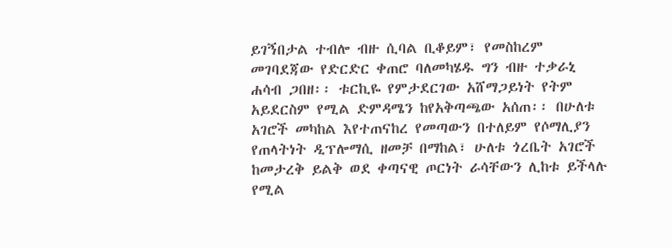ይገኝበታል ተብሎ ብዙ ሲባል ቢቆይም፣ የመስከረም መገባደጃው የድርድር ቀጠሮ ባለመካሄዱ ግን ብዙ ተቃራኒ ሐሳብ ጋበዘ፡፡ ቱርኪዬ የምታደርገው አሸማጋይነት የትም አይደርስም የሚል ድምዳሜን ከየአቅጣጫው አሰጠ፡፡ በሁለቱ አገሮች መካከል እየተጠናከረ የመጣውን በተለይም የሶማሊያን የጠላትነት ዲፕሎማሲ ዘመቻ በማከል፣ ሁለቱ ጎረቤት አገሮች ከመታረቅ ይልቅ ወደ ቀጣናዊ ጦርነት ራሳቸውን ሊከቱ ይችላሉ የሚል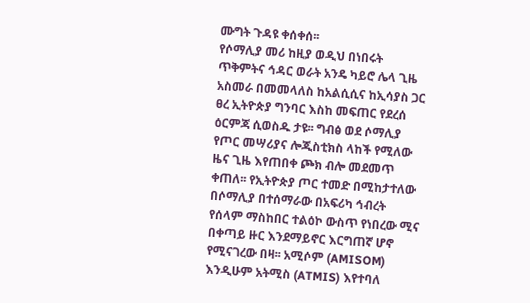ሙግት ጉዳዩ ቀሰቀሰ፡፡
የሶማሊያ መሪ ከዚያ ወዲህ በነበሩት ጥቅምትና ኅዳር ወራት አንዴ ካይሮ ሌላ ጊዜ አስመራ በመመላለስ ከአልሲሲና ከኢሳያስ ጋር ፀረ ኢትዮጵያ ግንባር እስከ መፍጠር የደረሰ ዕርምጃ ሲወስዱ ታዩ፡፡ ግብፅ ወደ ሶማሊያ የጦር መሣሪያና ሎጂስቲክስ ላከች የሚለው ዜና ጊዜ እየጠበቀ ጮክ ብሎ መደመጥ ቀጠለ፡፡ የኢትዮጵያ ጦር ተመድ በሚከታተለው በሶማሊያ በተሰማራው በአፍሪካ ኅብረት የሰላም ማስከበር ተልዕኮ ውስጥ የነበረው ሚና በቀጣይ ዙር እንደማይኖር እርግጠኛ ሆኖ የሚናገረው በዛ፡፡ አሚሶም (AMISOM) እንዲሁም አትሚስ (ATMIS) እየተባለ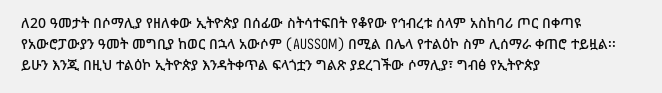ለ20 ዓመታት በሶማሊያ የዘለቀው ኢትዮጵያ በሰፊው ስትሳተፍበት የቆየው የኅብረቱ ሰላም አስከባሪ ጦር በቀጣዩ የአውሮፓውያን ዓመት መግቢያ ከወር በኋላ አውሶም (AUSSOM) በሚል በሌላ የተልዕኮ ስም ሊሰማራ ቀጠሮ ተይዟል፡፡ ይሁን እንጂ በዚህ ተልዕኮ ኢትዮጵያ እንዳትቀጥል ፍላጎቷን ግልጽ ያደረገችው ሶማሊያ፣ ግብፅ የኢትዮጵያ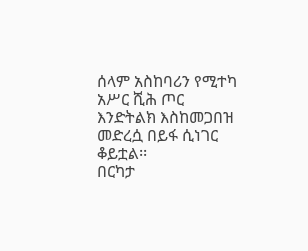ሰላም አስከባሪን የሚተካ አሥር ሺሕ ጦር እንድትልክ እስከመጋበዝ መድረሷ በይፋ ሲነገር ቆይቷል፡፡
በርካታ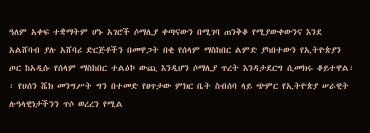ዓለም አቀፍ ተቋማትም ሆኑ አገሮች ሶማሊያ ቀጣናውን በሚገባ ጠንቅቆ የሚያውቀውንና እንደ አልሸባብ ያሉ አሸባሪ ድርጅቶችን በመዋጋት በቂ የሰላም ማስከበር ልምድ ያካበተውን የኢትዮጵያን ጦር ከአዲሱ የሰላም ማስከበር ተልዕኮ ውጪ እንዲሆን ሶማሊያ ጥረት እንዳታደርግ ሲመክሩ ቆይተዋል፡፡ የሀሰን ሼክ መንግሥት ግን በተመድ የፀጥታው ምክር ቤት ስብሰባ ላይ ጭምር የኢትዮጵያ ሠራዊት ሉዓላዊነታችንን ጥሶ ወረረን የሚል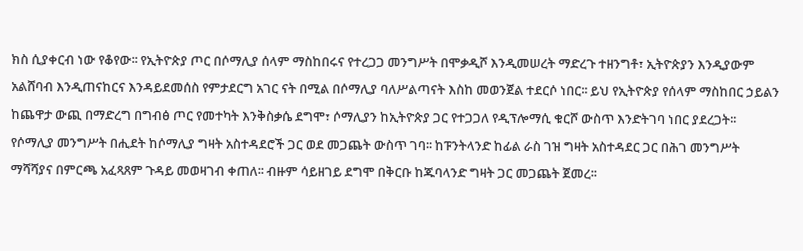ክስ ሲያቀርብ ነው የቆየው፡፡ የኢትዮጵያ ጦር በሶማሊያ ሰላም ማስከበሩና የተረጋጋ መንግሥት በሞቃዲሾ እንዲመሠረት ማድረጉ ተዘንግቶ፣ ኢትዮጵያን እንዲያውም አልሸባብ እንዲጠናከርና እንዳይደመሰስ የምታደርግ አገር ናት በሚል በሶማሊያ ባለሥልጣናት እስከ መወንጀል ተደርሶ ነበር፡፡ ይህ የኢትዮጵያ የሰላም ማስከበር ኃይልን ከጨዋታ ውጪ በማድረግ በግብፅ ጦር የመተካት እንቅስቃሴ ደግሞ፣ ሶማሊያን ከኢትዮጵያ ጋር የተጋጋለ የዲፕሎማሲ ቁርሾ ውስጥ እንድትገባ ነበር ያደረጋት፡፡
የሶማሊያ መንግሥት በሒደት ከሶማሊያ ግዛት አስተዳደሮች ጋር ወደ መጋጨት ውስጥ ገባ፡፡ ከፑንትላንድ ከፊል ራስ ገዝ ግዛት አስተዳደር ጋር በሕገ መንግሥት ማሻሻያና በምርጫ አፈጻጸም ጉዳይ መወዛገብ ቀጠለ፡፡ ብዙም ሳይዘገይ ደግሞ በቅርቡ ከጁባላንድ ግዛት ጋር መጋጨት ጀመረ፡፡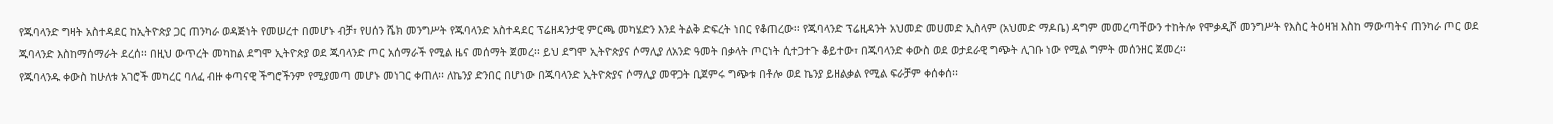የጁባላንድ ግዛት አስተዳደር ከኢትዮጵያ ጋር ጠንካራ ወዳጅነት የመሠረተ በመሆኑ ብቻ፣ የሀሰን ሼክ መንግሥት የጁባላንድ አስተዳደር ፕሬዘዳንታዊ ምርጫ መካሄድን እንደ ትልቅ ድፍረት ነበር የቆጠረው፡፡ የጁባላንድ ፕሬዚዳንት አህመድ መሀመድ ኢስላም (አህመድ ማዶቤ) ዳግም መመረጣቸውን ተከትሎ የሞቃዲሾ መንግሥት የእስር ትዕዛዝ እስከ ማውጣትና ጠንካራ ጦር ወደ ጁባላንድ እስከማሰማራት ደረሰ፡፡ በዚህ ውጥረት መካከል ደግሞ ኢትዮጵያ ወደ ጁባላንድ ጦር አሰማራች የሚል ዜና መሰማት ጀመረ፡፡ ይህ ደግሞ ኢትዮጵያና ሶማሊያ ለአንድ ዓመት በቃላት ጦርነት ሲተጋተጉ ቆይተው፣ በጁባላንድ ቀውስ ወደ ወታደራዊ ግጭት ሊገቡ ነው የሚል ግምት መሰንዘር ጀመረ፡፡
የጁባላንዱ ቀውስ ከሁለቱ አገሮች መካረር ባለፈ ብዙ ቀጣናዊ ችግሮችንም የሚያመጣ መሆኑ መነገር ቀጠለ፡፡ ለኬንያ ድንበር በሆነው በጁባላንድ ኢትዮጵያና ሶማሊያ መዋጋት ቢጀምሩ ግጭቱ በቶሎ ወደ ኬንያ ይዘልቃል የሚል ፍራቻም ቀሰቀሰ፡፡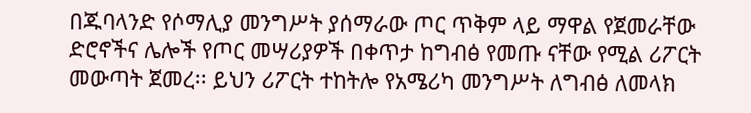በጁባላንድ የሶማሊያ መንግሥት ያሰማራው ጦር ጥቅም ላይ ማዋል የጀመራቸው ድሮኖችና ሌሎች የጦር መሣሪያዎች በቀጥታ ከግብፅ የመጡ ናቸው የሚል ሪፖርት መውጣት ጀመረ፡፡ ይህን ሪፖርት ተከትሎ የአሜሪካ መንግሥት ለግብፅ ለመላክ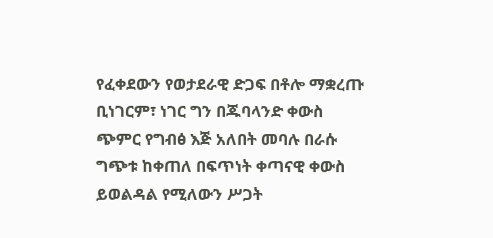የፈቀደውን የወታደራዊ ድጋፍ በቶሎ ማቋረጡ ቢነገርም፣ ነገር ግን በጁባላንድ ቀውስ ጭምር የግብፅ እጅ አለበት መባሉ በራሱ ግጭቱ ከቀጠለ በፍጥነት ቀጣናዊ ቀውስ ይወልዳል የሚለውን ሥጋት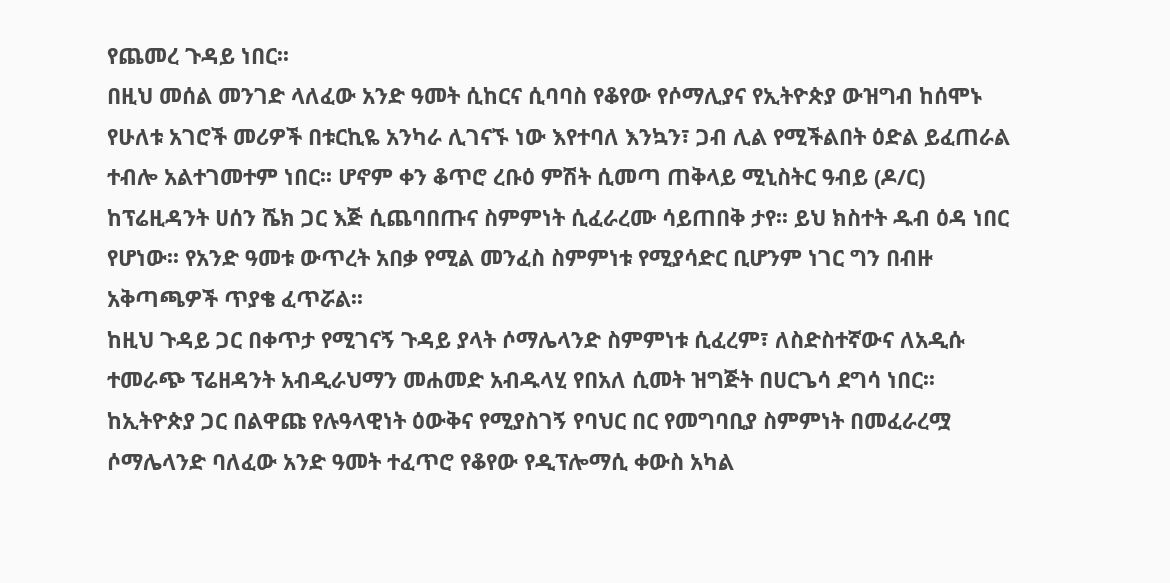የጨመረ ጉዳይ ነበር፡፡
በዚህ መሰል መንገድ ላለፈው አንድ ዓመት ሲከርና ሲባባስ የቆየው የሶማሊያና የኢትዮጵያ ውዝግብ ከሰሞኑ የሁለቱ አገሮች መሪዎች በቱርኪዬ አንካራ ሊገናኙ ነው እየተባለ እንኳን፣ ጋብ ሊል የሚችልበት ዕድል ይፈጠራል ተብሎ አልተገመተም ነበር፡፡ ሆኖም ቀን ቆጥሮ ረቡዕ ምሽት ሲመጣ ጠቅላይ ሚኒስትር ዓብይ (ዶ/ር) ከፕሬዚዳንት ሀሰን ሼክ ጋር እጅ ሲጨባበጡና ስምምነት ሲፈራረሙ ሳይጠበቅ ታየ፡፡ ይህ ክስተት ዱብ ዕዳ ነበር የሆነው፡፡ የአንድ ዓመቱ ውጥረት አበቃ የሚል መንፈስ ስምምነቱ የሚያሳድር ቢሆንም ነገር ግን በብዙ አቅጣጫዎች ጥያቄ ፈጥሯል፡፡
ከዚህ ጉዳይ ጋር በቀጥታ የሚገናኝ ጉዳይ ያላት ሶማሌላንድ ስምምነቱ ሲፈረም፣ ለስድስተኛውና ለአዲሱ ተመራጭ ፕሬዘዳንት አብዲራህማን መሐመድ አብዱላሂ የበአለ ሲመት ዝግጅት በሀርጌሳ ደግሳ ነበር፡፡ ከኢትዮጵያ ጋር በልዋጩ የሉዓላዊነት ዕውቅና የሚያስገኝ የባህር በር የመግባቢያ ስምምነት በመፈራረሟ ሶማሌላንድ ባለፈው አንድ ዓመት ተፈጥሮ የቆየው የዲፕሎማሲ ቀውስ አካል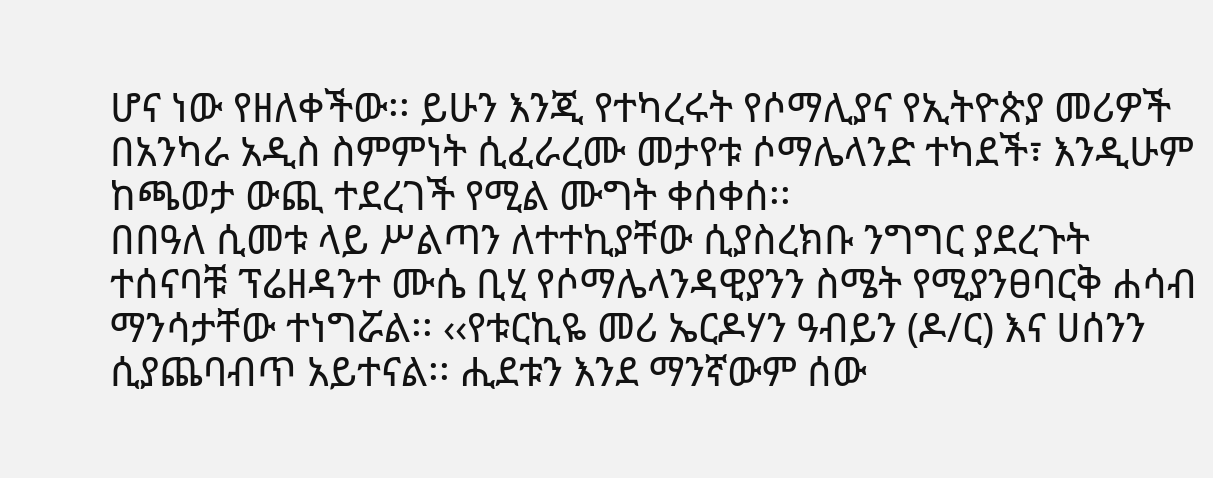ሆና ነው የዘለቀችው፡፡ ይሁን እንጂ የተካረሩት የሶማሊያና የኢትዮጵያ መሪዎች በአንካራ አዲስ ስምምነት ሲፈራረሙ መታየቱ ሶማሌላንድ ተካደች፣ እንዲሁም ከጫወታ ውጪ ተደረገች የሚል ሙግት ቀሰቀሰ፡፡
በበዓለ ሲመቱ ላይ ሥልጣን ለተተኪያቸው ሲያስረክቡ ንግግር ያደረጉት ተሰናባቹ ፕሬዘዳንተ ሙሴ ቢሂ የሶማሌላንዳዊያንን ስሜት የሚያንፀባርቅ ሐሳብ ማንሳታቸው ተነግሯል፡፡ ‹‹የቱርኪዬ መሪ ኤርዶሃን ዓብይን (ዶ/ር) እና ሀሰንን ሲያጨባብጥ አይተናል፡፡ ሒደቱን እንደ ማንኛውም ሰው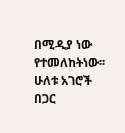በሚዲያ ነው የተመለከትነው፡፡ ሁለቱ አገሮች በጋር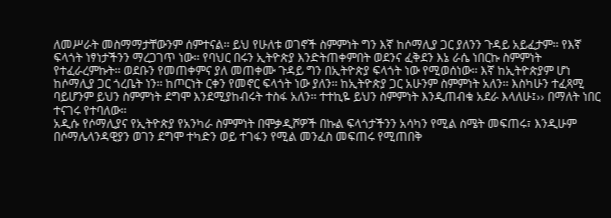ለመሥራት መስማማታቸውንም ሰምተናል፡፡ ይህ የሁለቱ ወገኖች ስምምነት ግን እኛ ከሶማሊያ ጋር ያለንን ጉዳይ አይፈታም፡፡ የእኛ ፍላጎት ነፃነታችንን ማረጋገጥ ነው፡፡ የባህር በሩን ኢትዮጵያ እንድትጠቀምበት ወደንና ፈቅደን እኔ ራሴ ነበርኩ ስምምነት የተፈራረምኩት፡፡ ወደቡን የመጠቀምና ያለ መጠቀሙ ጉዳይ ግን በኢትዮጵያ ፍላጎት ነው የሚወሰነው፡፡ እኛ ከኢትዮጵያም ሆነ ከሶማሊያ ጋር ጎረቤት ነን፡፡ ከጦርነት ርቀን የመኖር ፍላጎት ነው ያለን፡፡ ከኢትዮጵያ ጋር አሁንም ስምምነት አለን፡፡ እስካሁን ተፈጻሚ ባይሆንም ይህን ስምምነት ደግሞ እንደሚያከብሩት ተስፋ አለን፡፡ ተተኪዬ ይህን ስምምነት እንዲጠብቁ አደራ እላለሁ፤›› በማለት ነበር ተናገሩ የተባለው፡፡
አዲሱ የሶማሊያና የኢትዮጵያ የአንካራ ስምምነት በሞቃዲሾዎች በኩል ፍላጎታችንን አሳካን የሚል ስሜት መፍጠሩ፣ እንዲሁም በሶማሌላንዳዊያን ወገን ደግሞ ተካድን ወይ ተገፋን የሚል መንፈስ መፍጠሩ የሚጠበቅ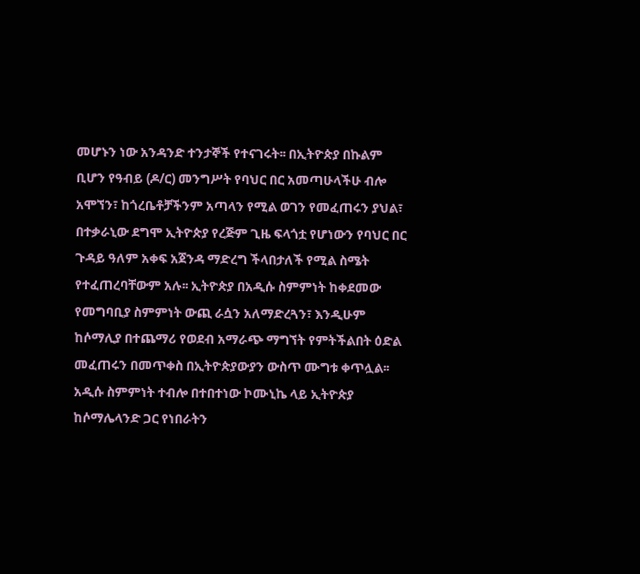መሆኑን ነው አንዳንድ ተንታኞች የተናገሩት፡፡ በኢትዮጵያ በኩልም ቢሆን የዓብይ (ዶ/ር) መንግሥት የባህር በር አመጣሁላችሁ ብሎ አሞኘን፣ ከጎረቤቶቻችንም አጣላን የሚል ወገን የመፈጠሩን ያህል፣ በተቃራኒው ደግሞ ኢትዮጵያ የረጅም ጊዜ ፍላጎቷ የሆነውን የባህር በር ጉዳይ ዓለም አቀፍ አጀንዳ ማድረግ ችላበታለች የሚል ስሜት የተፈጠረባቸውም አሉ፡፡ ኢትዮጵያ በአዲሱ ስምምነት ከቀደመው የመግባቢያ ስምምነት ውጪ ራሷን አለማድረጓን፣ እንዲሁም ከሶማሊያ በተጨማሪ የወደብ አማራጭ ማግኘት የምትችልበት ዕድል መፈጠሩን በመጥቀስ በኢትዮጵያውያን ውስጥ ሙግቱ ቀጥሏል፡፡
አዲሱ ስምምነት ተብሎ በተበተነው ኮሙኒኬ ላይ ኢትዮጵያ ከሶማሌላንድ ጋር የነበራትን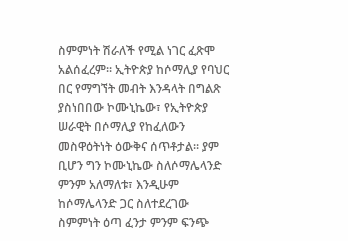ስምምነት ሽራለች የሚል ነገር ፈጽሞ አልሰፈረም፡፡ ኢትዮጵያ ከሶማሊያ የባህር በር የማግኘት መብት እንዳላት በግልጽ ያስነበበው ኮሙኒኬው፣ የኢትዮጵያ ሠራዊት በሶማሊያ የከፈለውን መስዋዕትነት ዕውቅና ሰጥቶታል፡፡ ያም ቢሆን ግን ኮሙኒኬው ስለሶማሌላንድ ምንም አለማለቱ፣ እንዲሁም ከሶማሌላንድ ጋር ስለተደረገው ስምምነት ዕጣ ፈንታ ምንም ፍንጭ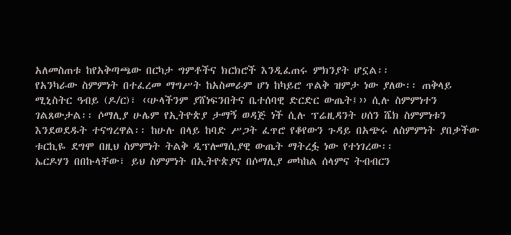አለመስጠቱ ከየአቅጣጫው በርካታ ግምቶችና ክርክሮች እንዲፈጠሩ ምክንያት ሆኗል፡፡
የአንካራው ስምምነት በተፈረመ ማግሥት ከአስመራም ሆነ ከካይሮ ጥልቅ ዝምታ ነው ያለው፡፡ ጠቅላይ ሚኒስትር ዓብይ (ዶ/ር)፣ ‹‹ሁላችንም ያሸነፍንበትና ቤተሰባዊ ድርድር ውጤት፤›› ሲሉ ስምምነተን ገልጸውታል፡፡ ሶማሊያ ሁሌም የኢትዮጵያ ታማኝ ወዳጅ ነች ሲሉ ፕሬዚዳንት ሀሰን ሼክ ስምምነቱን እንደወደዱት ተናግረዋል፡፡ ከሁሉ በላይ ከባድ ሥጋት ፈጥሮ የቆየውን ጉዳይ በአጭሩ ለስምምነት ያበቃችው ቱርኪዬ ደግሞ በዚህ ስምምነት ትልቅ ዲፕሎማሲያዊ ውጤት ማትረፏ ነው የተነገረው፡፡
ኤርዶሃን በበኩላቸው፣ ይህ ስምምነት በኢትዮጵያና በሶማሊያ መካከል ሰላምና ትብብርን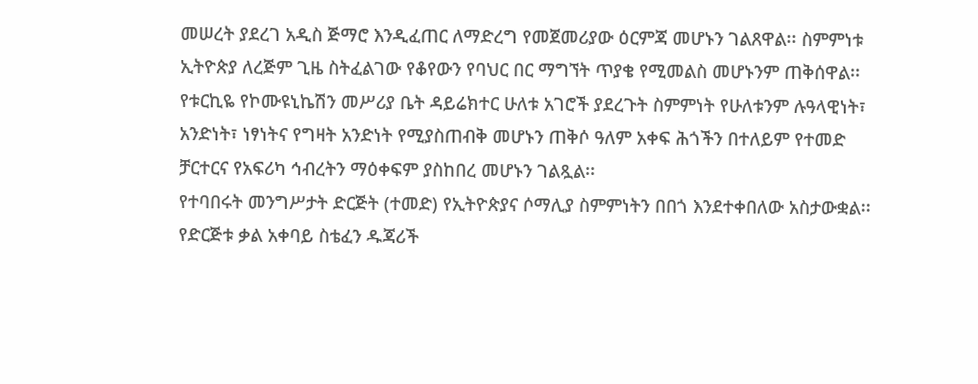መሠረት ያደረገ አዲስ ጅማሮ እንዲፈጠር ለማድረግ የመጀመሪያው ዕርምጃ መሆኑን ገልጸዋል፡፡ ስምምነቱ ኢትዮጵያ ለረጅም ጊዜ ስትፈልገው የቆየውን የባህር በር ማግኘት ጥያቄ የሚመልስ መሆኑንም ጠቅሰዋል፡፡ የቱርኪዬ የኮሙዩኒኬሽን መሥሪያ ቤት ዳይሬክተር ሁለቱ አገሮች ያደረጉት ስምምነት የሁለቱንም ሉዓላዊነት፣ አንድነት፣ ነፃነትና የግዛት አንድነት የሚያስጠብቅ መሆኑን ጠቅሶ ዓለም አቀፍ ሕጎችን በተለይም የተመድ ቻርተርና የአፍሪካ ኅብረትን ማዕቀፍም ያስከበረ መሆኑን ገልጿል፡፡
የተባበሩት መንግሥታት ድርጅት (ተመድ) የኢትዮጵያና ሶማሊያ ስምምነትን በበጎ እንደተቀበለው አስታውቋል፡፡ የድርጅቱ ቃል አቀባይ ስቴፈን ዱጃሪች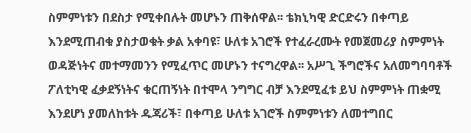ስምምነቱን በደስታ የሚቀበሉት መሆኑን ጠቅሰዋል፡፡ ቴክኒካዊ ድርድሩን በቀጣይ እንደሚጠብቁ ያስታወቁት ቃል አቀባዩ፣ ሁለቱ አገሮች የተፈራረሙት የመጀመሪያ ስምምነት ወዳጅነትና መተማመንን የሚፈጥር መሆኑን ተናግረዋል፡፡ አሥጊ ችግሮችና አለመግባባቶች ፖለቲካዊ ፈቃደኝነትና ቁርጠኝነት በተሞላ ንግግር ብቻ እንደሚፈቱ ይህ ስምምነት ጠቋሚ እንደሆነ ያመለከቱት ዱጃሪች፣ በቀጣይ ሁለቱ አገሮች ስምምነቱን ለመተግበር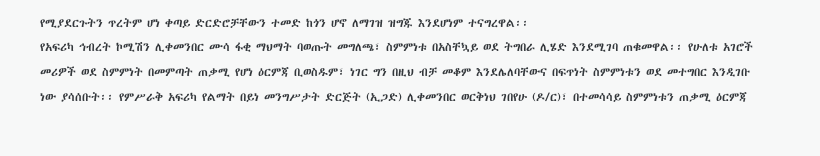የሚያደርጉትን ጥረትም ሆነ ቀጣይ ድርድሮቻቸውን ተመድ ከጎን ሆኖ ለማገዝ ዝግጁ እንደሆነም ተናግረዋል፡፡
የአፍሪካ ኅብረት ኮሚሽን ሊቀመንበር ሙሳ ፋቂ ማህማት ባወጡት መግለጫ፣ ስምምነቱ በአስቸኳይ ወደ ትግበራ ሊሄድ እንደሚገባ ጠቁመዋል፡፡ የሁለቱ አገሮች መሪዎች ወደ ስምምነት በመምጣት ጠቃሚ የሆነ ዕርምጃ ቢወስዱም፣ ነገር ግን በዚህ ብቻ መቆም እንደሌለባቸውና በፍጥነት ስምምነቱን ወደ መተግበር እንዲገቡ ነው ያሳሰቡት፡፡ የምሥራቅ አፍሪካ የልማት በይነ መንግሥታት ድርጅት (ኢጋድ) ሊቀመንበር ወርቅነህ ገበየሁ (ዶ/ር)፣ በተመሳሳይ ስምምነቱን ጠቃሚ ዕርምጃ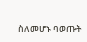ስለመሆኑ ባወጡት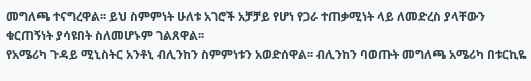መግለጫ ተናግረዋል፡፡ ይህ ስምምነት ሁለቱ አገሮች አቻቻይ የሆነ የጋራ ተጠቃሚነት ላይ ለመድረስ ያላቸውን ቁርጠኝነት ያሳዩበት ስለመሆኑም ገልጸዋል፡፡
የአሜሪካ ጉዳይ ሚኒስትር አንቶኒ ብሊንከን ስምምነቱን አወድሰዋል፡፡ ብሊንከን ባወጡት መግለጫ አሜሪካ በቱርኪዬ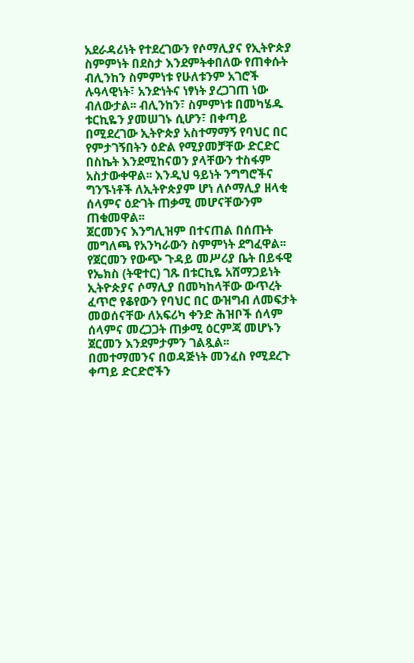አደራዳሪነት የተደረገውን የሶማሊያና የኢትዮጵያ ስምምነት በደስታ እንደምትቀበለው የጠቀሱት ብሊንከን ስምምነቱ የሁለቱንም አገሮች ሉዓላዊነት፣ አንድነትና ነፃነት ያረጋገጠ ነው ብለውታል፡፡ ብሊንከን፣ ስምምነቱ በመካሄዱ ቱርኪዬን ያመሠገኑ ሲሆን፣ በቀጣይ በሚደረገው ኢትዮጵያ አስተማማኝ የባህር በር የምታገኝበትን ዕድል የሚያመቻቸው ድርድር በስኬት እንደሚከናወን ያላቸውን ተስፋም አስታውቀዋል፡፡ እንዲህ ዓይነት ንግግሮችና ግንኙነቶች ለኢትዮጵያም ሆነ ለሶማሊያ ዘላቂ ሰላምና ዕድገት ጠቃሚ መሆናቸውንም ጠቁመዋል፡፡
ጀርመንና እንግሊዝም በተናጠል በሰጡት መግለጫ የአንካራውን ስምምነት ደግፈዋል፡፡ የጀርመን የውጭ ጉዳይ መሥሪያ ቤት በይፋዊ የኤክስ (ትዊተር) ገጹ በቱርኪዬ አሸማጋይነት ኢትዮጵያና ሶማሊያ በመካከላቸው ውጥረት ፈጥሮ የቆየውን የባህር በር ውዝግብ ለመፍታት መወሰናቸው ለአፍሪካ ቀንድ ሕዝቦች ሰላም ሰላምና መረጋጋት ጠቃሚ ዕርምጃ መሆኑን ጀርመን እንደምታምን ገልጿል፡፡ በመተማመንና በወዳጅነት መንፈስ የሚደረጉ ቀጣይ ድርድሮችን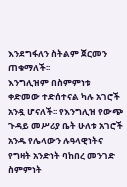እንደግፋለን ስትልም ጀርመን ጠቁማለች፡፡
እንግሊዝም በስምምነቱ ቀድመው ተድሰተናል ካሉ አገሮች አንዷ ሆናለች፡፡ የእንግሊዝ የውጭ ጉዳይ መሥሪያ ቤት ሁለቱ አገሮች አንዱ የሌላውን ሉዓላዊነትና የግዛት አንድነት ባከበረ መንገድ ስምምነት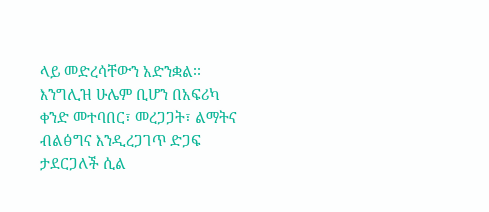ላይ መድረሳቸውን አድንቋል፡፡ እንግሊዝ ሁሌም ቢሆን በአፍሪካ ቀንድ መተባበር፣ መረጋጋት፣ ልማትና ብልፅግና እንዲረጋገጥ ድጋፍ ታደርጋለች ሲል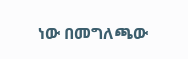ነው በመግለጫው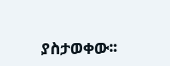ያስታወቀው፡፡